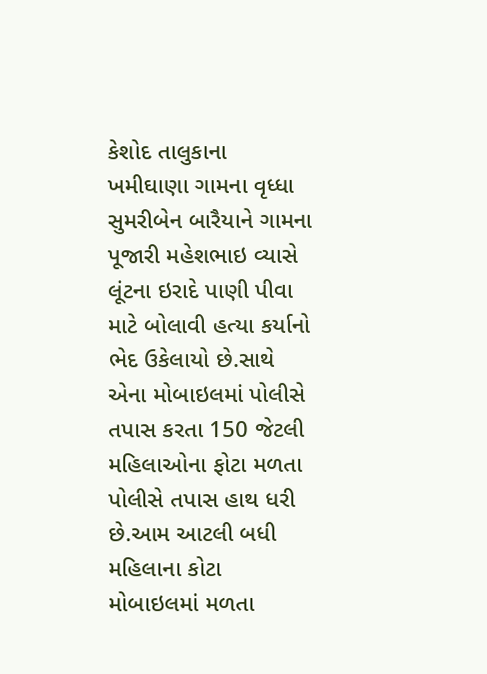કેશોદ તાલુકાના ખમીઘાણા ગામના વૃધ્ધા સુમરીબેન બારૈયાને ગામના પૂજારી મહેશભાઇ વ્યાસે લૂંટના ઇરાદે પાણી પીવા માટે બોલાવી હત્યા કર્યાનો ભેદ ઉકેલાયો છે.સાથે એના મોબાઇલમાં પોલીસે તપાસ કરતા 150 જેટલી મહિલાઓના ફોટા મળતા પોલીસે તપાસ હાથ ધરી છે.આમ આટલી બધી મહિલાના કોટા મોબાઇલમાં મળતા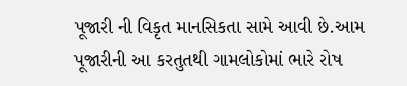પૂજારી ની વિકૃત માનસિકતા સામે આવી છે.આમ પૂજારીની આ કરતુતથી ગામલોકોમાં ભારે રોષ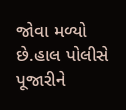જોવા મળ્યો છે.હાલ પોલીસે પૂજારીને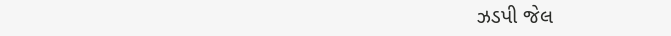ઝડપી જેલ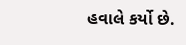હવાલે કર્યો છે.